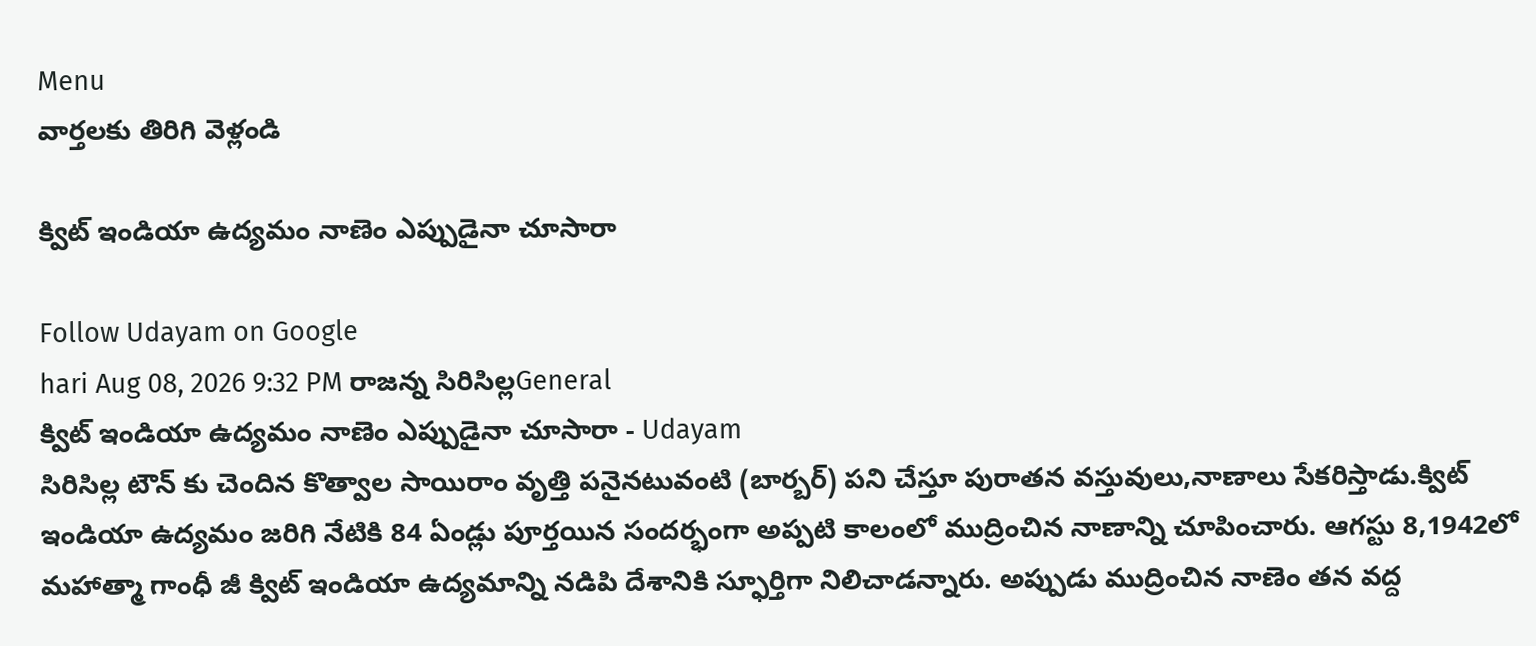Menu
వార్తలకు తిరిగి వెళ్లండి

క్విట్ ఇండియా ఉద్యమం నాణెం ఎప్పుడైనా చూసారా

Follow Udayam on Google
hari Aug 08, 2026 9:32 PM రాజన్న సిరిసిల్లGeneral
క్విట్ ఇండియా ఉద్యమం నాణెం ఎప్పుడైనా చూసారా - Udayam
సిరిసిల్ల టౌన్ కు చెందిన కొత్వాల సాయిరాం వృత్తి పనైనటువంటి (బార్బర్) పని చేస్తూ పురాతన వస్తువులు,నాణాలు సేకరిస్తాడు.క్విట్ ఇండియా ఉద్యమం జరిగి నేటికి 84 ఏండ్లు పూర్తయిన సందర్భంగా అప్పటి కాలంలో ముద్రించిన నాణాన్ని చూపించారు. ఆగస్టు 8,1942లో మహాత్మా గాంధీ జీ క్విట్ ఇండియా ఉద్యమాన్ని నడిపి దేశానికి స్ఫూర్తిగా నిలిచాడన్నారు. అప్పుడు ముద్రించిన నాణెం తన వద్ద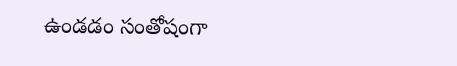ఉండడం సంతోషంగా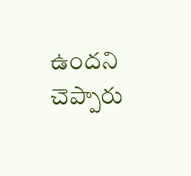ఉందని చెప్పారు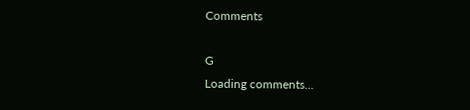Comments

G
Loading comments...